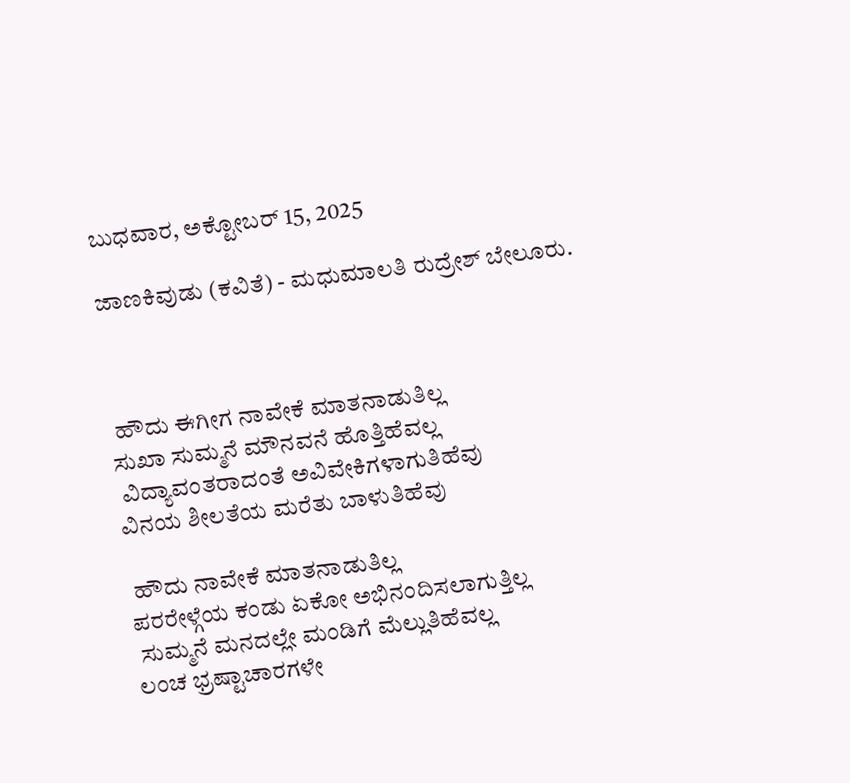ಬುಧವಾರ, ಅಕ್ಟೋಬರ್ 15, 2025

ಜಾಣಕಿವುಡು (ಕವಿತೆ) - ಮಧುಮಾಲತಿ ರುದ್ರೇಶ್ ಬೇಲೂರು.



 ಹೌದು ಈಗೀಗ ನಾವೇಕೆ ಮಾತನಾಡುತಿಲ್ಲ
ಸುಖಾ ಸುಮ್ಮನೆ ಮೌನವನೆ ಹೊತ್ತಿಹೆವಲ್ಲ
 ವಿದ್ಯಾವಂತರಾದಂತೆ ಅವಿವೇಕಿಗಳಾಗುತಿಹೆವು
ವಿನಯ ಶೀಲತೆಯ ಮರೆತು ಬಾಳುತಿಹೆವು

 ಹೌದು ನಾವೇಕೆ ಮಾತನಾಡುತಿಲ್ಲ
ಪರರೇಳ್ಗೆಯ ಕಂಡು ಏಕೋ ಅಭಿನಂದಿಸಲಾಗುತ್ತಿಲ್ಲ
 ಸುಮ್ಮನೆ ಮನದಲ್ಲೇ ಮಂಡಿಗೆ ಮೆಲ್ಲುತಿಹೆವಲ್ಲ
ಲಂಚ ಭ್ರಷ್ಟಾಚಾರಗಳೇ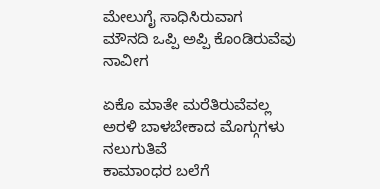ಮೇಲುಗೈ ಸಾಧಿಸಿರುವಾಗ
ಮೌನದಿ ಒಪ್ಪಿ ಅಪ್ಪಿ ಕೊಂಡಿರುವೆವು ನಾವೀಗ

ಏಕೊ ಮಾತೇ ಮರೆತಿರುವೆವಲ್ಲ
ಅರಳಿ ಬಾಳಬೇಕಾದ ಮೊಗ್ಗುಗಳು ನಲುಗುತಿವೆ
ಕಾಮಾಂಧರ ಬಲೆಗೆ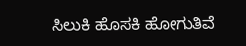ಸಿಲುಕಿ ಹೊಸಕಿ ಹೋಗುತಿವೆ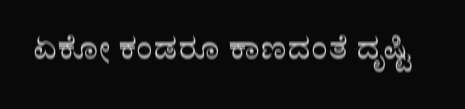ಏಕೋ ಕಂಡರೂ ಕಾಣದಂತೆ ದೃಷ್ಟಿ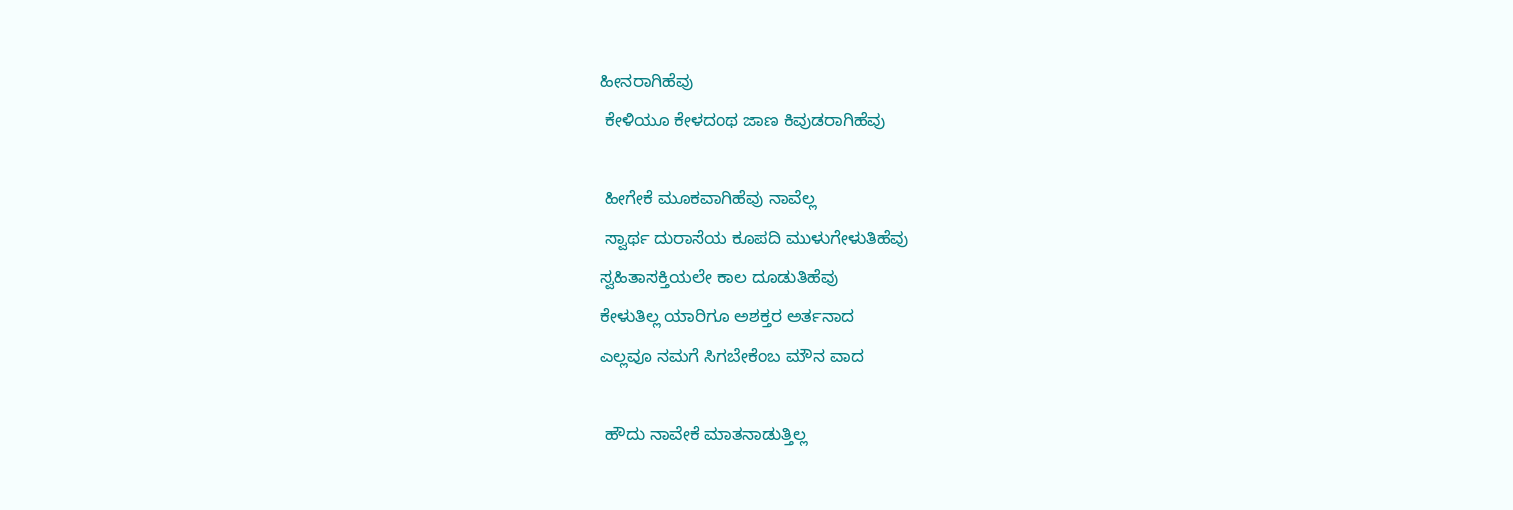ಹೀನರಾಗಿಹೆವು
 ಕೇಳಿಯೂ ಕೇಳದಂಥ ಜಾಣ ಕಿವುಡರಾಗಿಹೆವು

 ಹೀಗೇಕೆ ಮೂಕವಾಗಿಹೆವು ನಾವೆಲ್ಲ
 ಸ್ವಾರ್ಥ ದುರಾಸೆಯ ಕೂಪದಿ ಮುಳುಗೇಳುತಿಹೆವು
ಸ್ವಹಿತಾಸಕ್ತಿಯಲೇ ಕಾಲ ದೂಡುತಿಹೆವು
ಕೇಳುತಿಲ್ಲ ಯಾರಿಗೂ ಅಶಕ್ತರ ಅರ್ತನಾದ
ಎಲ್ಲವೂ ನಮಗೆ ಸಿಗಬೇಕೆಂಬ ಮೌನ ವಾದ

 ಹೌದು ನಾವೇಕೆ ಮಾತನಾಡುತ್ತಿಲ್ಲ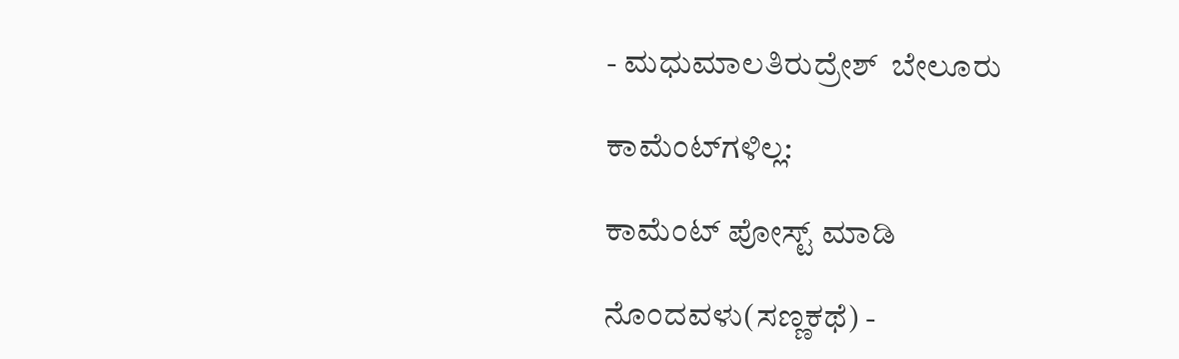- ಮಧುಮಾಲತಿರುದ್ರೇಶ್  ಬೇಲೂರು

ಕಾಮೆಂಟ್‌ಗಳಿಲ್ಲ:

ಕಾಮೆಂಟ್‌‌ ಪೋಸ್ಟ್‌ ಮಾಡಿ

ನೊಂದವಳು(ಸಣ್ಣಕಥೆ) -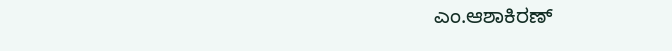ಎಂ.ಆಶಾಕಿರಣ್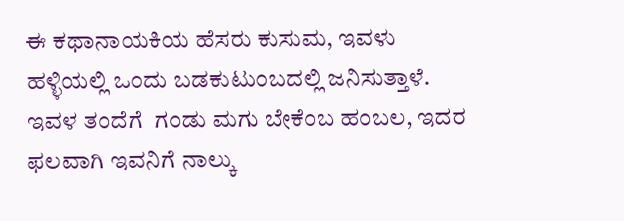ಈ ಕಥಾನಾಯಕಿಯ ಹೆಸರು ಕುಸುಮ, ಇವಳು ಹಳ್ಳಿಯಲ್ಲಿ ಒಂದು ಬಡಕುಟುಂಬದಲ್ಲಿ ಜನಿಸುತ್ತಾಳೆ. ಇವಳ ತಂದೆಗೆ  ಗಂಡು ಮಗು ಬೇಕೆಂಬ ಹಂಬಲ, ಇದರ ಫಲವಾಗಿ ಇವನಿಗೆ ನಾಲ್ಕು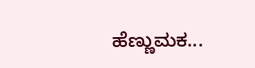ಹೆಣ್ಣುಮಕ...